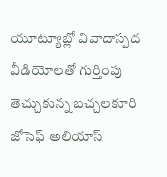యూట్యూబ్లో వివాదాస్పద వీడియోలతో గుర్తింపు తెచ్చుకున్న బచ్చలకూరి జోసెఫ్ అలియాస్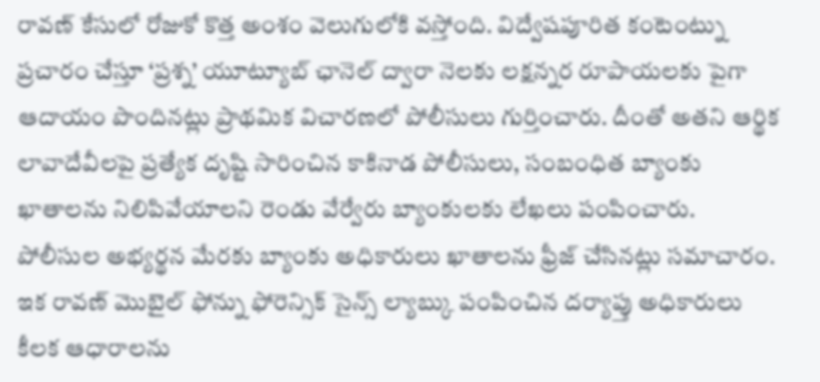రావణ్ కేసులో రోజుకో కొత్త అంశం వెలుగులోకి వస్తోంది. విద్వేషపూరిత కంటెంట్ను ప్రచారం చేస్తూ ‘ప్రశ్న’ యూట్యూబ్ ఛానెల్ ద్వారా నెలకు లక్షన్నర రూపాయలకు పైగా ఆదాయం పొందినట్లు ప్రాథమిక విచారణలో పోలీసులు గుర్తించారు. దీంతో అతని ఆర్థిక లావాదేవీలపై ప్రత్యేక దృష్టి సారించిన కాకినాడ పోలీసులు, సంబంధిత బ్యాంకు ఖాతాలను నిలిపివేయాలని రెండు వేర్వేరు బ్యాంకులకు లేఖలు పంపించారు.
పోలీసుల అభ్యర్థన మేరకు బ్యాంకు అధికారులు ఖాతాలను ఫ్రీజ్ చేసినట్లు సమాచారం. ఇక రావణ్ మొబైల్ ఫోన్ను ఫోరెన్సిక్ సైన్స్ ల్యాబ్కు పంపించిన దర్యాప్తు అధికారులు కీలక ఆధారాలను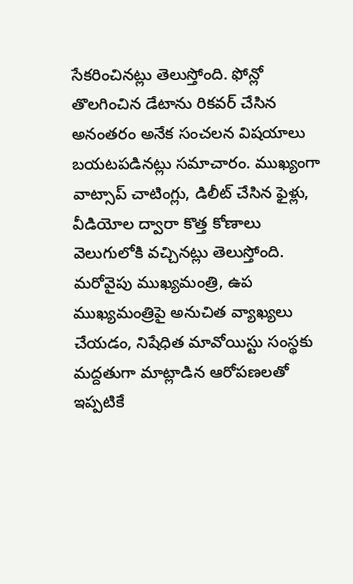సేకరించినట్లు తెలుస్తోంది. ఫోన్లో తొలగించిన డేటాను రికవర్ చేసిన అనంతరం అనేక సంచలన విషయాలు బయటపడినట్లు సమాచారం. ముఖ్యంగా వాట్సాప్ చాటింగ్లు, డిలీట్ చేసిన ఫైళ్లు, వీడియోల ద్వారా కొత్త కోణాలు వెలుగులోకి వచ్చినట్లు తెలుస్తోంది.
మరోవైపు ముఖ్యమంత్రి, ఉప ముఖ్యమంత్రిపై అనుచిత వ్యాఖ్యలు చేయడం, నిషేధిత మావోయిస్టు సంస్థకు మద్దతుగా మాట్లాడిన ఆరోపణలతో ఇప్పటికే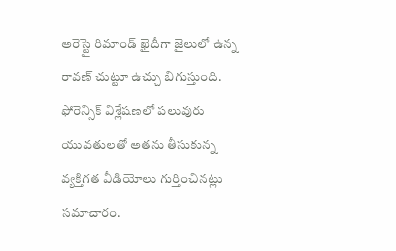అరెస్టై రిమాండ్ ఖైదీగా జైలులో ఉన్న రావణ్ చుట్టూ ఉచ్చు బిగుస్తుంది. ఫోరెన్సిక్ విశ్లేషణలో పలువురు యువతులతో అతను తీసుకున్న వ్యక్తిగత వీడియోలు గుర్తించినట్లు సమాచారం.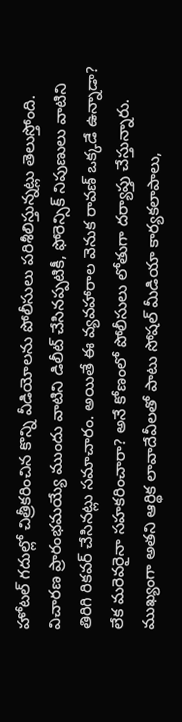హోటల్ గదుల్లో చిత్రీకరించిన కొన్ని వీడియోలను పోలీసులు పరిశీలిస్తున్నట్లు తెలుస్తోంది. విచారణ ప్రారంభమయ్యే ముందు వాటిని డిలీట్ చేసినప్పటికీ, ఫోరెన్సిక్ నిపుణులు వాటిని తిరిగి రికవర్ చేసినట్లు సమాచారం. అయితే ఈ వ్యవహారాల వెనుక రావణ్ ఒక్కడే ఉన్నాడా? లేక మరెవరైనా సహకరించారా? అనే కోణంలో పోలీసులు లోతుగా దర్యాప్తు చేస్తున్నారు.
ముఖ్యంగా అతని ఆర్థిక లావాదేవీలతో పాటు సోషల్ మీడియా కార్యకలాపాలు,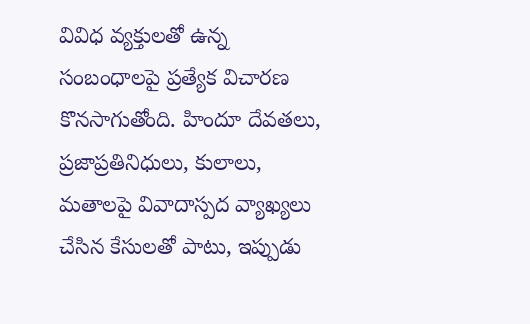వివిధ వ్యక్తులతో ఉన్న సంబంధాలపై ప్రత్యేక విచారణ కొనసాగుతోంది. హిందూ దేవతలు, ప్రజాప్రతినిధులు, కులాలు, మతాలపై వివాదాస్పద వ్యాఖ్యలు చేసిన కేసులతో పాటు, ఇప్పుడు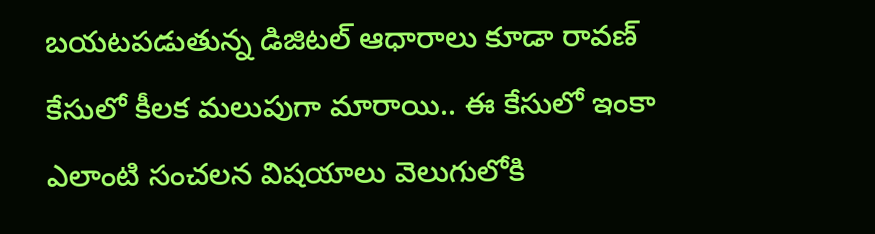బయటపడుతున్న డిజిటల్ ఆధారాలు కూడా రావణ్ కేసులో కీలక మలుపుగా మారాయి.. ఈ కేసులో ఇంకా ఎలాంటి సంచలన విషయాలు వెలుగులోకి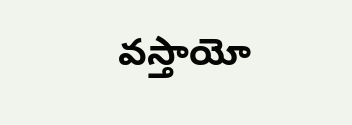వస్తాయో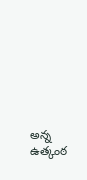అన్న ఉత్కంఠ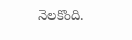నెలకొంది.